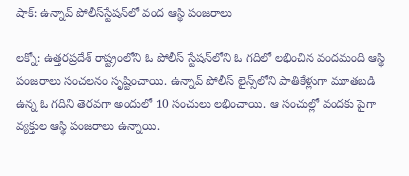షాక్: ఉన్నావ్ పోలీస్‌స్టేషన్‌లో వంద ఆస్థి పంజరాలు

లక్నో: ఉత్తరప్రదేశ్ రాష్ట్రంలోని ఓ పోలీస్ స్టేషన్‌లోని ఓ గదిలో లభించిన వందమంది ఆస్థి పంజరాలు సంచలనం సృష్టించాయి. ఉన్నావ్ పోలీస్ లైన్స్‌లోని పాతికేళ్లుగా మూతబడి ఉన్న ఓ గదిని తెరవగా అందులో 10 సంచులు లభించాయి. ఆ సంచుల్లో వందకు పైగా వ్యక్తుల ఆస్థి పంజరాలు ఉన్నాయి.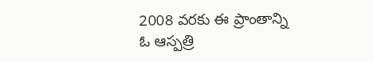2008 వరకు ఈ ప్రాంతాన్ని ఓ ఆస్పత్రి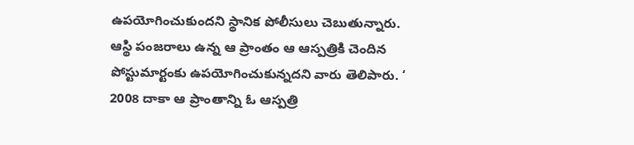ఉపయోగించుకుందని స్థానిక పోలీసులు చెబుతున్నారు. ఆస్థి పంజరాలు ఉన్న ఆ ప్రాంతం ఆ ఆస్పత్రికి చెందిన పోస్టుమార్టంకు ఉపయోగించుకున్నదని వారు తెలిపారు. ‘ 2008 దాకా ఆ ప్రాంతాన్ని ఓ ఆస్పత్రి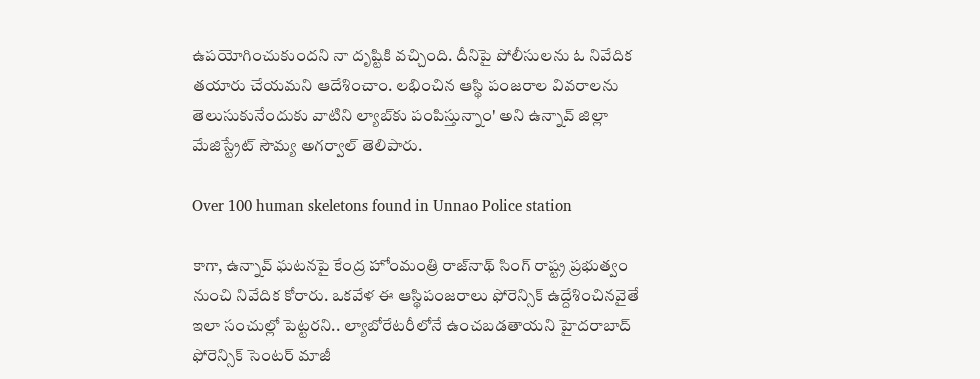ఉపయోగించుకుందని నా దృష్టికి వచ్చింది. దీనిపై పోలీసులను ఓ నివేదిక తయారు చేయమని ఆదేశించాం. లభించిన ఆస్థి పంజరాల వివరాలను తెలుసుకునేందుకు వాటిని ల్యాబ్‌కు పంపిస్తున్నాం' అని ఉన్నావ్ జిల్లా మేజిస్ట్రేట్ సౌమ్య అగర్వాల్ తెలిపారు.

Over 100 human skeletons found in Unnao Police station

కాగా, ఉన్నావ్ ఘటనపై కేంద్ర హోంమంత్రి రాజ్‌నాథ్ సింగ్ రాష్ట్ర ప్రభుత్వం నుంచి నివేదిక కోరారు. ఒకవేళ ఈ ఆస్థిపంజరాలు ఫోరెన్సిక్ ఉద్దేశించినవైతే ఇలా సంచుల్లో పెట్టరని.. ల్యాబోరేటరీలోనే ఉంచబడతాయని హైదరాబాద్ ఫోరెన్సిక్ సెంటర్ మాజీ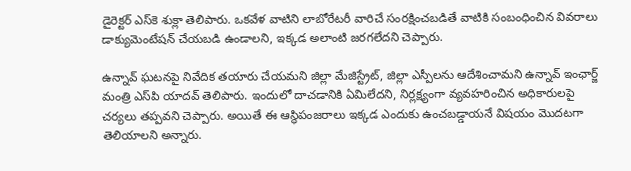డైరెక్టర్ ఎస్‌కె శుక్లా తెలిపారు. ఒకవేళ వాటిని లాబోరేటరీ వారిచే సంరక్షించబడితే వాటికి సంబంధించిన వివరాలు డాక్యుమెంటేషన్ చేయబడి ఉండాలని, ఇక్కడ అలాంటి జరగలేదని చెప్పారు.

ఉన్నావ్ ఘటనపై నివేదిక తయారు చేయమని జిల్లా మేజిస్ట్రేట్, జిల్లా ఎస్పీలను ఆదేశించామని ఉన్నావ్ ఇంఛార్జ్ మంత్రి ఎస్‌పి యాదవ్ తెలిపారు. ఇందులో దాచడానికి ఏమిలేదని, నిర్లక్ష్యంగా వ్యవహరించిన అధికారులపై చర్యలు తప్పవని చెప్పారు. అయితే ఈ ఆస్థిపంజరాలు ఇక్కడ ఎందుకు ఉంచబడ్డాయనే విషయం మొదటగా తెలియాలని అన్నారు.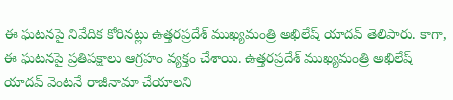ఈ ఘటనపై నివేదిక కోరినట్లు ఉత్తరప్రదేశ్ ముఖ్యమంత్రి అఖిలేష్ యాదవ్ తెలిపారు. కాగా, ఈ ఘటనపై ప్రతిపక్షాలు ఆగ్రహం వ్యక్తం చేశాయి. ఉత్తరప్రదేశ్ ముఖ్యమంత్రి అఖిలేష్ యాదవ్ వెంటనే రాజీనామా చేయాలని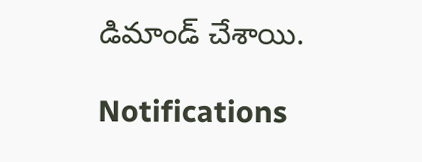డిమాండ్ చేశాయి.

Notifications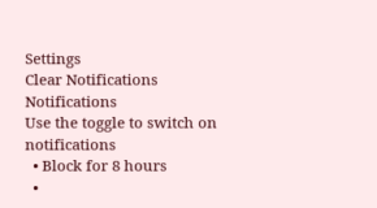Settings
Clear Notifications
Notifications
Use the toggle to switch on notifications
  • Block for 8 hours
  •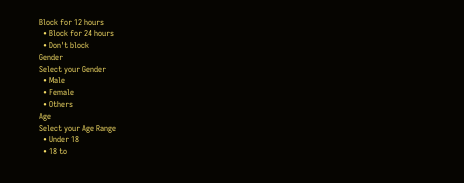Block for 12 hours
  • Block for 24 hours
  • Don't block
Gender
Select your Gender
  • Male
  • Female
  • Others
Age
Select your Age Range
  • Under 18
  • 18 to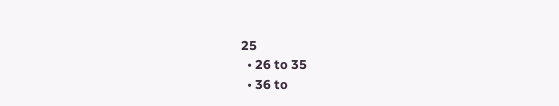25
  • 26 to 35
  • 36 to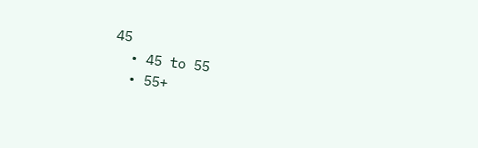45
  • 45 to 55
  • 55+